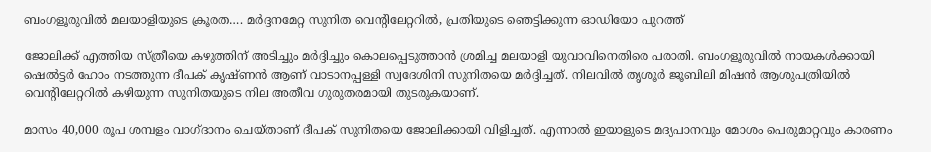ബംഗളൂരുവിൽ മലയാളിയുടെ ക്രൂരത…. മർദ്ദനമേറ്റ സുനിത വെന്റിലേറ്ററിൽ, പ്രതിയുടെ ഞെട്ടിക്കുന്ന ഓഡിയോ പുറത്ത്

ജോലിക്ക് എത്തിയ സ്ത്രീയെ കഴുത്തിന് അടിച്ചും മർദ്ദിച്ചും കൊലപ്പെടുത്താൻ ശ്രമിച്ച മലയാളി യുവാവിനെതിരെ പരാതി. ബംഗളൂരുവിൽ നായകൾക്കായി ഷെൽട്ടർ ഹോം നടത്തുന്ന ദീപക് കൃഷ്ണൻ ആണ് വാടാനപ്പള്ളി സ്വദേശിനി സുനിതയെ മർദ്ദിച്ചത്. നിലവിൽ തൃശൂർ ജൂബിലി മിഷൻ ആശുപത്രിയിൽ വെന്റിലേറ്ററിൽ കഴിയുന്ന സുനിതയുടെ നില അതീവ ഗുരുതരമായി തുടരുകയാണ്.

മാസം 40,000 രൂപ ശമ്പളം വാഗ്ദാനം ചെയ്താണ് ദീപക് സുനിതയെ ജോലിക്കായി വിളിച്ചത്. എന്നാൽ ഇയാളുടെ മദ്യപാനവും മോശം പെരുമാറ്റവും കാരണം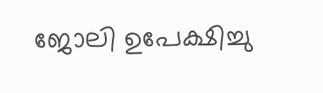ജോലി ഉപേക്ഷിച്ചു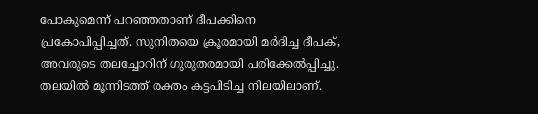പോകുമെന്ന് പറഞ്ഞതാണ് ദീപക്കിനെ പ്രകോപിപ്പിച്ചത്. സുനിതയെ ക്രൂരമായി മർദിച്ച ദീപക്, അവരുടെ തലച്ചോറിന് ഗുരുതരമായി പരിക്കേൽപ്പിച്ചു. തലയിൽ മൂന്നിടത്ത് രക്തം കട്ടപിടിച്ച നിലയിലാണ്.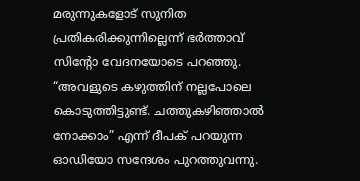മരുന്നുകളോട് സുനിത പ്രതികരിക്കുന്നില്ലെന്ന് ഭർത്താവ് സിന്റോ വേദനയോടെ പറഞ്ഞു. “അവളുടെ കഴുത്തിന് നല്ലപോലെ കൊടുത്തിട്ടുണ്ട്. ചത്തുകഴിഞ്ഞാൽ നോക്കാം” എന്ന് ദീപക് പറയുന്ന ഓഡിയോ സന്ദേശം പുറത്തുവന്നു.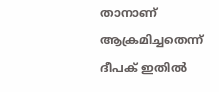താനാണ് ആക്രമിച്ചതെന്ന് ദീപക് ഇതിൽ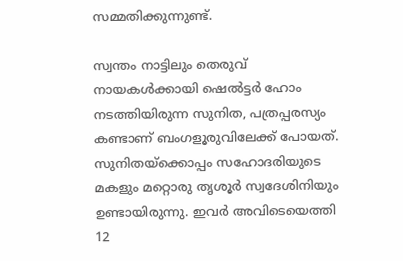സമ്മതിക്കുന്നുണ്ട്.

സ്വന്തം നാട്ടിലും തെരുവ് നായകൾക്കായി ഷെൽട്ടർ ഹോം നടത്തിയിരുന്ന സുനിത, പത്രപ്പരസ്യം കണ്ടാണ് ബംഗളൂരുവിലേക്ക് പോയത്. സുനിതയ്‌ക്കൊപ്പം സഹോദരിയുടെ മകളും മറ്റൊരു തൃശൂർ സ്വദേശിനിയും ഉണ്ടായിരുന്നു. ഇവർ അവിടെയെത്തി 12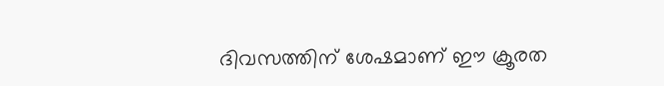ദിവസത്തിന് ശേഷമാണ് ഈ ക്രൂരത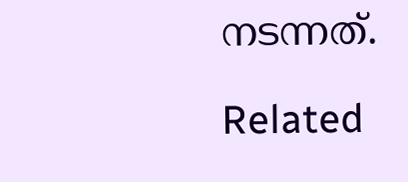നടന്നത്.

Related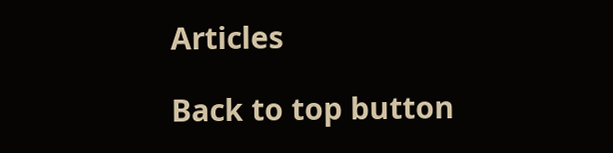Articles

Back to top button